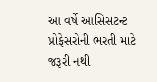આ વર્ષે આસિસટન્ટ પ્રોફેસરોની ભરતી માટે જરૂરી નથી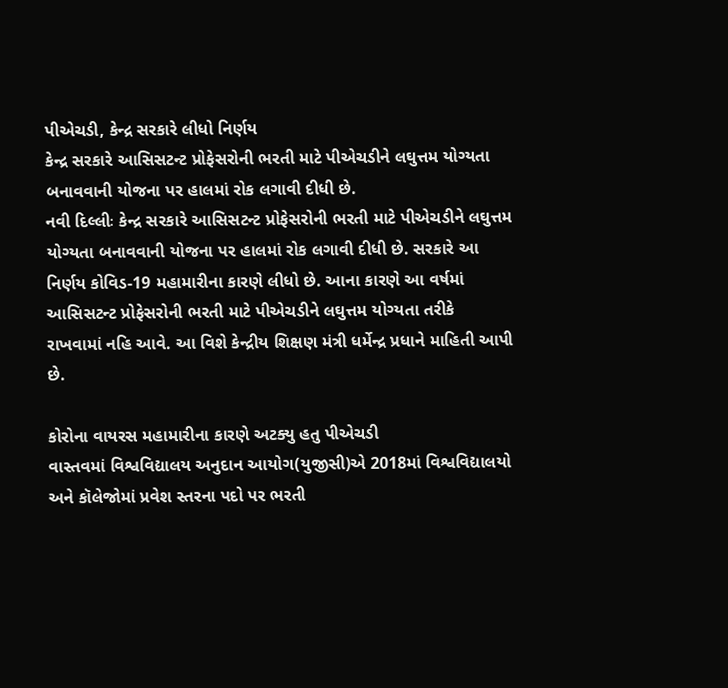પીએચડી, કેન્દ્ર સરકારે લીધો નિર્ણય
કેન્દ્ર સરકારે આસિસટન્ટ પ્રોફેસરોની ભરતી માટે પીએચડીને લઘુત્તમ યોગ્યતા બનાવવાની યોજના પર હાલમાં રોક લગાવી દીધી છે.
નવી દિલ્લીઃ કેન્દ્ર સરકારે આસિસટન્ટ પ્રોફેસરોની ભરતી માટે પીએચડીને લઘુત્તમ યોગ્યતા બનાવવાની યોજના પર હાલમાં રોક લગાવી દીધી છે. સરકારે આ નિર્ણય કોવિડ-19 મહામારીના કારણે લીધો છે. આના કારણે આ વર્ષમાં આસિસટન્ટ પ્રોફેસરોની ભરતી માટે પીએચડીને લઘુત્તમ યોગ્યતા તરીકે રાખવામાં નહિ આવે. આ વિશે કેન્દ્રીય શિક્ષણ મંત્રી ધર્મેન્દ્ર પ્રધાને માહિતી આપી છે.

કોરોના વાયરસ મહામારીના કારણે અટક્યુ હતુ પીએચડી
વાસ્તવમાં વિશ્વવિદ્યાલય અનુદાન આયોગ(યુજીસી)એ 2018માં વિશ્વવિદ્યાલયો અને કૉલેજોમાં પ્રવેશ સ્તરના પદો પર ભરતી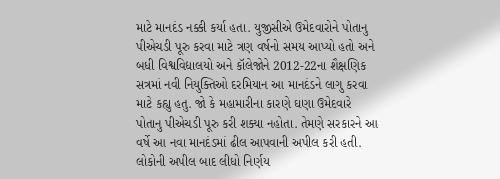માટે માનદંડ નક્કી કર્યા હતા. યુજીસીએ ઉમેદવારોને પોતાનુ પીએચડી પૂરુ કરવા માટે ત્રણ વર્ષનો સમય આપ્યો હતો અને બધી વિશ્વવિદ્યાલયો અને કૉલેજોને 2012-22ના શૈક્ષણિક સત્રમાં નવી નિયુક્તિઓ દરમિયાન આ માનદંડને લાગુ કરવા માટે કહ્યુ હતુ. જો કે મહામારીના કારણે ઘણા ઉમેદવારે પોતાનુ પીએચડી પૂરુ કરી શક્યા નહોતા. તેમણે સરકારને આ વર્ષે આ નવા માનદંડમાં ઢીલ આપવાની અપીલ કરી હતી.
લોકોની અપીલ બાદ લીધો નિર્ણય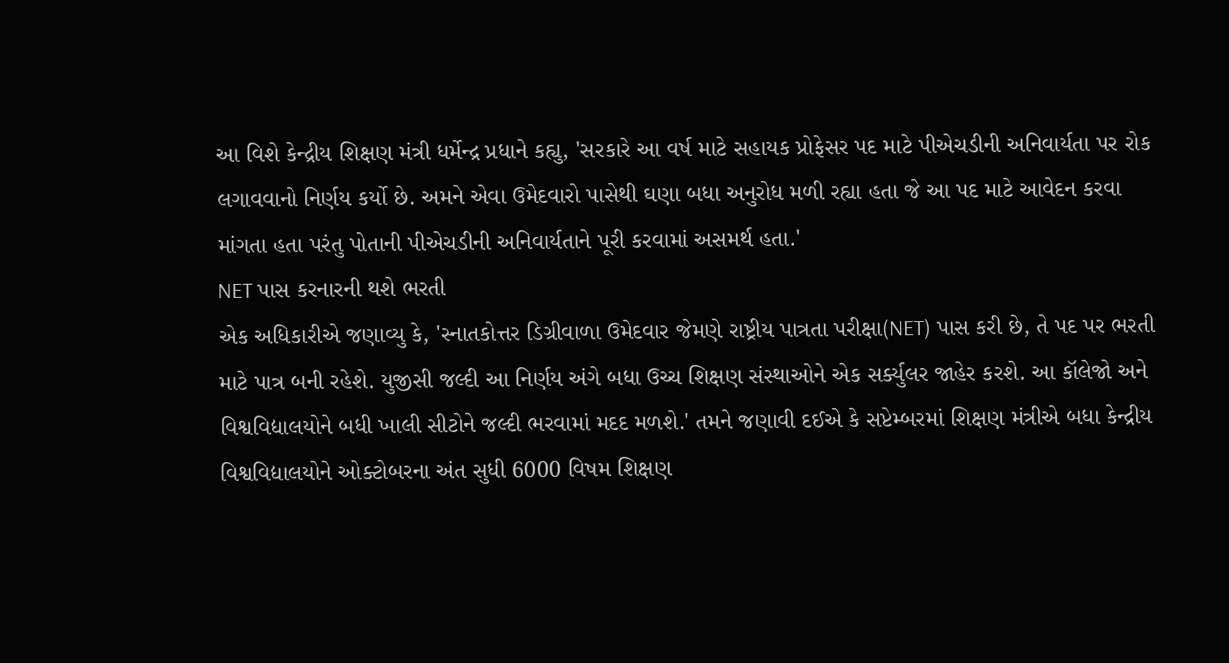આ વિશે કેન્દ્રીય શિક્ષણ મંત્રી ધર્મેન્દ્ર પ્રધાને કહ્યુ, 'સરકારે આ વર્ષ માટે સહાયક પ્રોફેસર પદ માટે પીએચડીની અનિવાર્યતા પર રોક લગાવવાનો નિર્ણય કર્યો છે. અમને એવા ઉમેદવારો પાસેથી ઘણા બધા અનુરોધ મળી રહ્યા હતા જે આ પદ માટે આવેદન કરવા માંગતા હતા પરંતુ પોતાની પીએચડીની અનિવાર્યતાને પૂરી કરવામાં અસમર્થ હતા.'
NET પાસ કરનારની થશે ભરતી
એક અધિકારીએ જણાવ્યુ કે, 'સ્નાતકોત્તર ડિગ્રીવાળા ઉમેદવાર જેમણે રાષ્ટ્રીય પાત્રતા પરીક્ષા(NET) પાસ કરી છે, તે પદ પર ભરતી માટે પાત્ર બની રહેશે. યુજીસી જલ્દી આ નિર્ણય અંગે બધા ઉચ્ચ શિક્ષણ સંસ્થાઓને એક સર્ક્યુલર જાહેર કરશે. આ કૉલેજો અને વિશ્વવિદ્યાલયોને બધી ખાલી સીટોને જલ્દી ભરવામાં મદદ મળશે.' તમને જણાવી દઈએ કે સપ્ટેમ્બરમાં શિક્ષણ મંત્રીએ બધા કેન્દ્રીય વિશ્વવિદ્યાલયોને ઓક્ટોબરના અંત સુધી 6000 વિષમ શિક્ષણ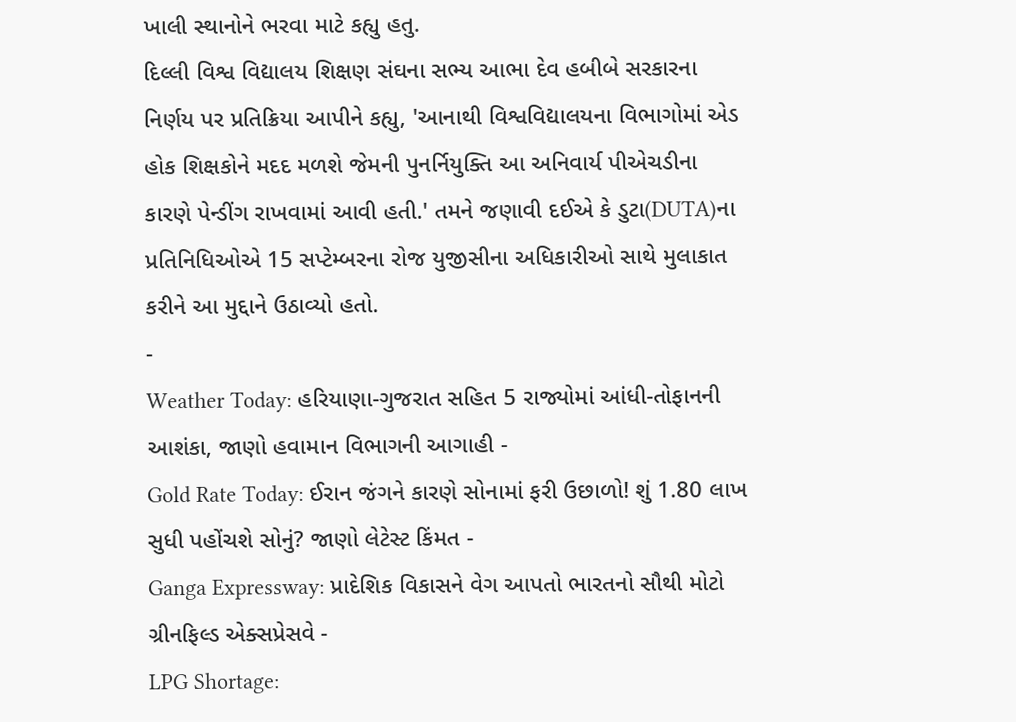ખાલી સ્થાનોને ભરવા માટે કહ્યુ હતુ.
દિલ્લી વિશ્વ વિદ્યાલય શિક્ષણ સંઘના સભ્ય આભા દેવ હબીબે સરકારના નિર્ણય પર પ્રતિક્રિયા આપીને કહ્યુ, 'આનાથી વિશ્વવિદ્યાલયના વિભાગોમાં એડ હોક શિક્ષકોને મદદ મળશે જેમની પુનર્નિયુક્તિ આ અનિવાર્ય પીએચડીના કારણે પેન્ડીંગ રાખવામાં આવી હતી.' તમને જણાવી દઈએ કે ડુટા(DUTA)ના પ્રતિનિધિઓએ 15 સપ્ટેમ્બરના રોજ યુજીસીના અધિકારીઓ સાથે મુલાકાત કરીને આ મુદ્દાને ઉઠાવ્યો હતો.
-
Weather Today: હરિયાણા-ગુજરાત સહિત 5 રાજ્યોમાં આંધી-તોફાનની આશંકા, જાણો હવામાન વિભાગની આગાહી -
Gold Rate Today: ઈરાન જંગને કારણે સોનામાં ફરી ઉછાળો! શું 1.80 લાખ સુધી પહોંચશે સોનું? જાણો લેટેસ્ટ કિંમત -
Ganga Expressway: પ્રાદેશિક વિકાસને વેગ આપતો ભારતનો સૌથી મોટો ગ્રીનફિલ્ડ એક્સપ્રેસવે -
LPG Shortage: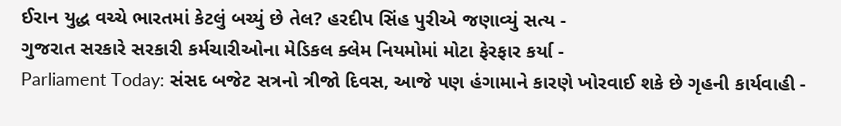ઈરાન યુદ્ધ વચ્ચે ભારતમાં કેટલું બચ્યું છે તેલ? હરદીપ સિંહ પુરીએ જણાવ્યું સત્ય -
ગુજરાત સરકારે સરકારી કર્મચારીઓના મેડિકલ ક્લેમ નિયમોમાં મોટા ફેરફાર કર્યા -
Parliament Today: સંસદ બજેટ સત્રનો ત્રીજો દિવસ, આજે પણ હંગામાને કારણે ખોરવાઈ શકે છે ગૃહની કાર્યવાહી -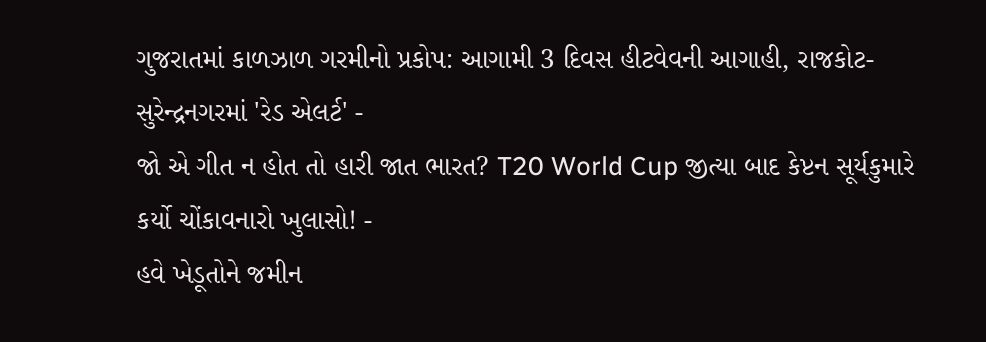ગુજરાતમાં કાળઝાળ ગરમીનો પ્રકોપ: આગામી 3 દિવસ હીટવેવની આગાહી, રાજકોટ-સુરેન્દ્રનગરમાં 'રેડ એલર્ટ' -
જો એ ગીત ન હોત તો હારી જાત ભારત? T20 World Cup જીત્યા બાદ કેપ્ટન સૂર્યકુમારે કર્યો ચોંકાવનારો ખુલાસો! -
હવે ખેડૂતોને જમીન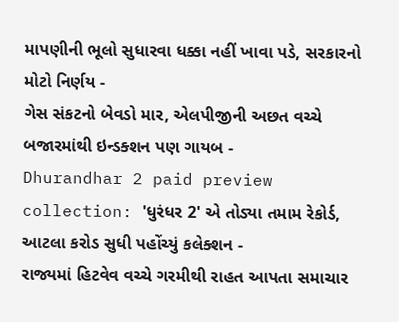માપણીની ભૂલો સુધારવા ધક્કા નહીં ખાવા પડે, સરકારનો મોટો નિર્ણય -
ગેસ સંકટનો બેવડો માર, એલપીજીની અછત વચ્ચે બજારમાંથી ઇન્ડક્શન પણ ગાયબ -
Dhurandhar 2 paid preview collection: 'ધુરંધર 2' એ તોડ્યા તમામ રેકોર્ડ, આટલા કરોડ સુધી પહોંચ્યું કલેક્શન -
રાજ્યમાં હિટવેવ વચ્ચે ગરમીથી રાહત આપતા સમાચાર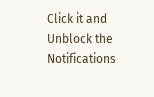Click it and Unblock the Notifications